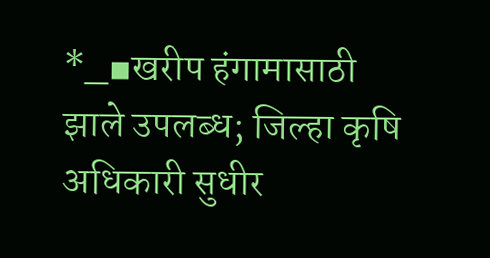*_▪खरीप हंगामासाठी झाले उपलब्ध; जिल्हा कृषि अधिकारी सुधीर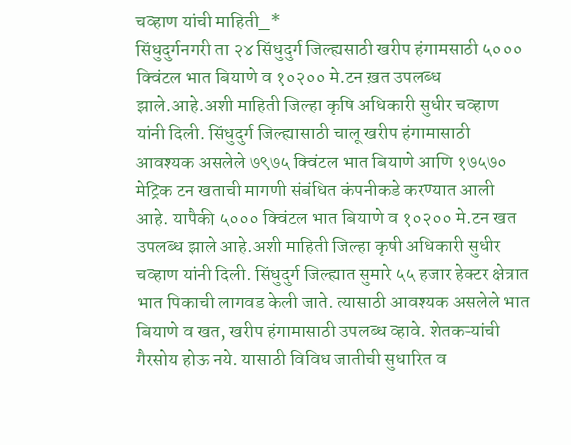चव्हाण यांची माहिती_*
सिंधुदुर्गनगरी ता २४ सिंधुदुर्ग जिल्ह्यसाठी खरीप हंगामसाठी ५००० क्विंटल भात बियाणे व १०२०० मे.टन ख़त उपलब्ध झाले.आहे.अशी माहिती जिल्हा कृषि अधिकारी सुधीर चव्हाण यांनी दिली. सिंधुदुर्ग जिल्ह्यासाठी चालू खरीप हंगामासाठी आवश्यक असलेले ७९७५ क्विंटल भात बियाणे आणि १७५७० मेट्रिक टन खताची मागणी संबंधित कंपनीकडे करण्यात आली आहे. यापैकी ५००० क्विंटल भात बियाणे व १०२०० मे.टन खत उपलब्ध झाले आहे.अशी माहिती जिल्हा कृषी अधिकारी सुधीर चव्हाण यांनी दिली. सिंधुदुर्ग जिल्ह्यात सुमारे ५५ हजार हेक्टर क्षेत्रात भात पिकाची लागवड केली जाते. त्यासाठी आवश्यक असलेले भात बियाणे व खत, खरीप हंगामासाठी उपलब्ध व्हावे. शेतकऱ्यांची गैरसोय होऊ नये. यासाठी विविध जातीची सुधारित व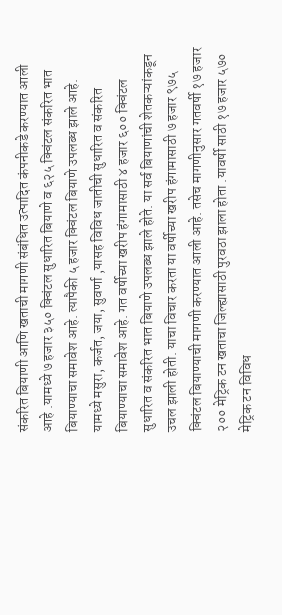संकरित बियाणी आणि खताची मागणी संबंधित उत्पादित कंपनीकडे करण्यात आली आहे .यामध्ये ७ हजार ३५० क्विंटल सुधारित बियाणे व ६२५ क्विंटल संकरित भात बियाण्याचा समावेश आहे. त्यापैकी ५ हजार क्विंटल बियाणे उपलब्ध झाले आहे. यामध्ये मसुरा, कर्जत, जया, सुवर्णा ,यासह विविध जातीची सुधारित व संकरित बियाण्याचा समावेश आहे. गत वर्षीच्या खरीप हंगामासाठी ४ हजार ६०० क्विंटल सुधारित व संकरित भात बियाणे उपलब्ध झाले होते. या सर्व बियाणांची शेतकऱ्यांकडून उचल झाली होती. याचा विचार करता या वर्षीच्या खरीप हंगामासाठी ७ हजार ९७५ क्विंटल बियाण्याची मागणी करण्यात आली आहे. तसेच मागणीनुसार गतवर्षी १७ हजार २०० मेट्रिक टन खताचा जिल्ह्यासाठी पुरवठा झाला होता .यावर्षी साठी १७ हजार ५७० मेट्रिक टन विविध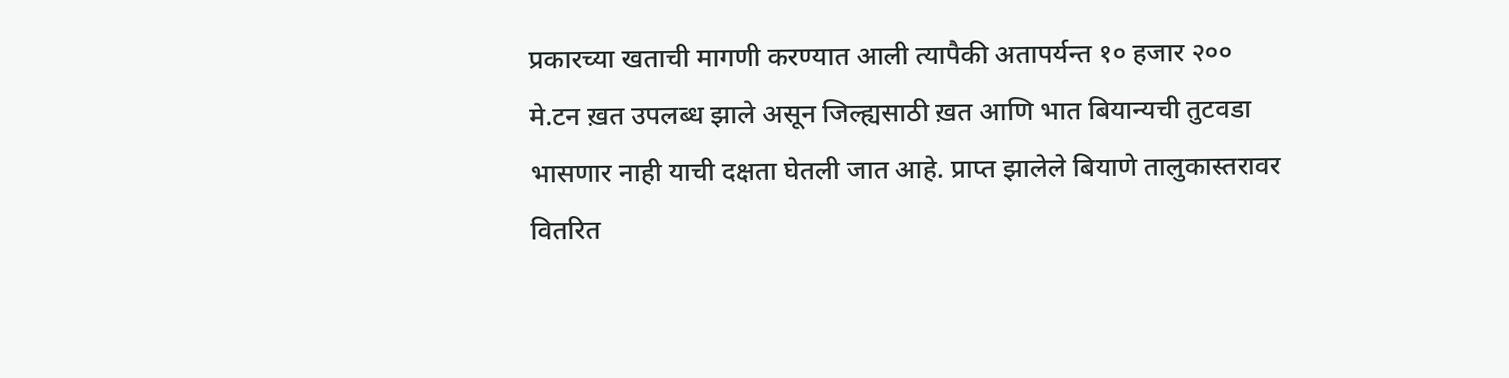प्रकारच्या खताची मागणी करण्यात आली त्यापैकी अतापर्यन्त १० हजार २०० मे.टन ख़त उपलब्ध झाले असून जिल्ह्यसाठी ख़त आणि भात बियान्यची तुटवडा भासणार नाही याची दक्षता घेतली जात आहे. प्राप्त झालेले बियाणे तालुकास्तरावर वितरित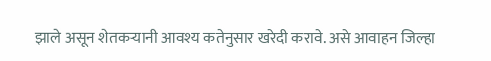झाले असून शेतकऱ्यानी आवश्य कतेनुसार खरेदी करावे. असे आवाहन जिल्हा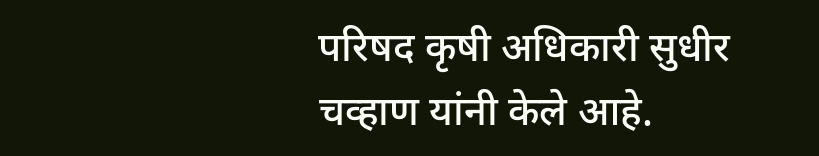परिषद कृषी अधिकारी सुधीर चव्हाण यांनी केले आहे.